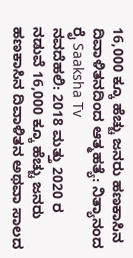16,000 ಕ್ಕೂ ಹೆಚ್ಚು ಜನರು ಹಣಕಾಸಿನ ದಿವಾಳಿತನದಿಂದ ಆತ್ಮಹತ್ಯೆ: ನಿತ್ಯಾನಂದ ರೈ Saaksha Tv
ನವದೆಹಲಿ: 2018 ಮತ್ತು 2020 ರ ನಡುವೆ 16,000 ಕ್ಕೂ ಹೆಚ್ಚು ಜನರು ಹಣಕಾಸಿನ ದಿವಾಳಿತನ ಅಥವಾ ಸಾಲದ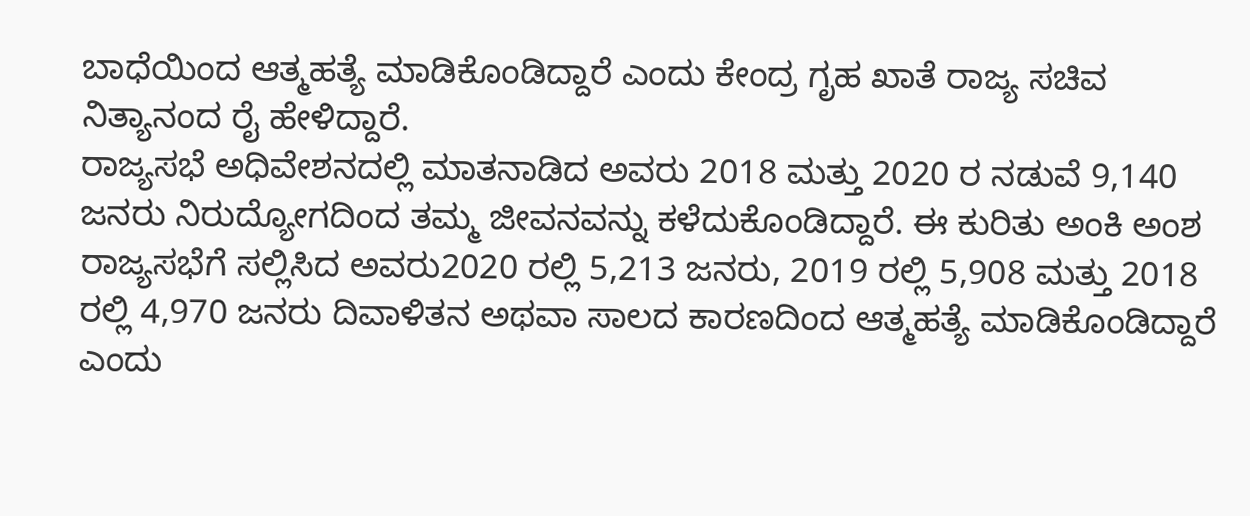ಬಾಧೆಯಿಂದ ಆತ್ಮಹತ್ಯೆ ಮಾಡಿಕೊಂಡಿದ್ದಾರೆ ಎಂದು ಕೇಂದ್ರ ಗೃಹ ಖಾತೆ ರಾಜ್ಯ ಸಚಿವ ನಿತ್ಯಾನಂದ ರೈ ಹೇಳಿದ್ದಾರೆ.
ರಾಜ್ಯಸಭೆ ಅಧಿವೇಶನದಲ್ಲಿ ಮಾತನಾಡಿದ ಅವರು 2018 ಮತ್ತು 2020 ರ ನಡುವೆ 9,140 ಜನರು ನಿರುದ್ಯೋಗದಿಂದ ತಮ್ಮ ಜೀವನವನ್ನು ಕಳೆದುಕೊಂಡಿದ್ದಾರೆ. ಈ ಕುರಿತು ಅಂಕಿ ಅಂಶ ರಾಜ್ಯಸಭೆಗೆ ಸಲ್ಲಿಸಿದ ಅವರು2020 ರಲ್ಲಿ 5,213 ಜನರು, 2019 ರಲ್ಲಿ 5,908 ಮತ್ತು 2018 ರಲ್ಲಿ 4,970 ಜನರು ದಿವಾಳಿತನ ಅಥವಾ ಸಾಲದ ಕಾರಣದಿಂದ ಆತ್ಮಹತ್ಯೆ ಮಾಡಿಕೊಂಡಿದ್ದಾರೆ ಎಂದು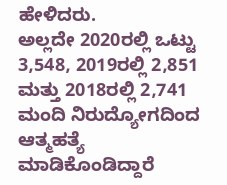ಹೇಳಿದರು.
ಅಲ್ಲದೇ 2020ರಲ್ಲಿ ಒಟ್ಟು 3,548, 2019ರಲ್ಲಿ 2,851 ಮತ್ತು 2018ರಲ್ಲಿ 2,741 ಮಂದಿ ನಿರುದ್ಯೋಗದಿಂದ ಆತ್ಮಹತ್ಯೆ ಮಾಡಿಕೊಂಡಿದ್ದಾರೆ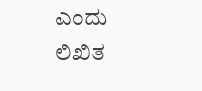ಎಂದು ಲಿಖಿತ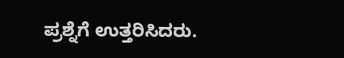ಪ್ರಶ್ನೆಗೆ ಉತ್ತರಿಸಿದರು.